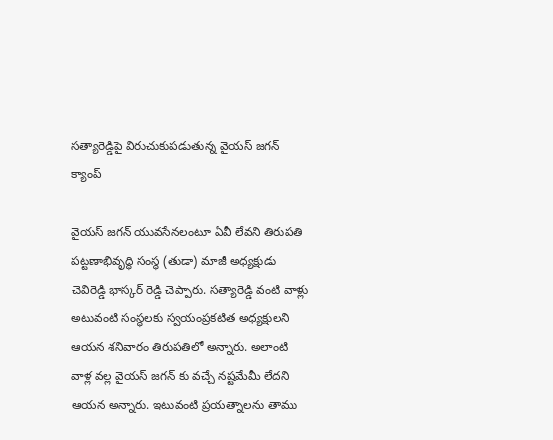సత్యారెడ్డిపై విరుచుకుపడుతున్న వైయస్ జగన్ క్యాంప్

వైయస్ జగన్ యువసేనలంటూ ఏవీ లేవని తిరుపతి పట్టణాభివృద్ధి సంస్థ (తుడా) మాజీ అధ్యక్షుడు చెవిరెడ్డి భాస్కర్ రెడ్డి చెప్పారు. సత్యారెడ్డి వంటి వాళ్లు అటువంటి సంస్థలకు స్వయంప్రకటిత అధ్యక్షులని ఆయన శనివారం తిరుపతిలో అన్నారు. అలాంటి వాళ్ల వల్ల వైయస్ జగన్ కు వచ్చే నష్టమేమీ లేదని ఆయన అన్నారు. ఇటువంటి ప్రయత్నాలను తాము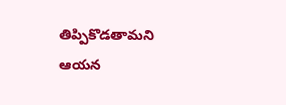తిప్పికొడతామని ఆయన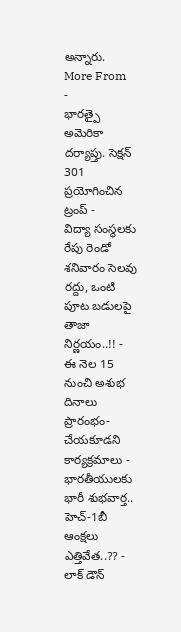అన్నారు.
More From
-
భారత్పై అమెరికా దర్యాప్తు. సెక్షన్ 301 ప్రయోగించిన ట్రంప్ -
విద్యా సంస్థలకు రేపు రెండో శనివారం సెలవు రద్దు, ఒంటి పూట బడులపై తాజా నిర్ణయం..!! -
ఈ నెల 15 నుంచి అశుభ దినాలు ప్రారంభం- చేయకూడని కార్యక్రమాలు -
భారతీయులకు భారీ శుభవార్త.. హెచ్-1బీ ఆంక్షలు ఎత్తివేత..?? -
లాక్ డౌన్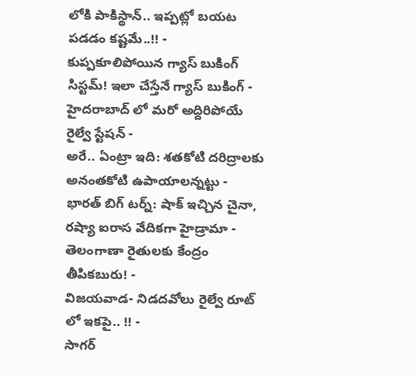లోకి పాకిస్థాన్.. ఇప్పట్లో బయట పడడం కష్టమే..!! -
కుప్పకూలిపోయిన గ్యాస్ బుకింగ్ సిస్టమ్! ఇలా చేస్తేనే గ్యాస్ బుకింగ్ -
హైదరాబాద్ లో మరో అద్దిరిపోయే రైల్వే స్టేషన్ -
అరే.. ఏంట్రా ఇది: శతకోటి దరిద్రాలకు అనంతకోటి ఉపాయాలన్నట్టు -
భారత్ బిగ్ టర్న్: షాక్ ఇచ్చిన చైనా, రష్యా ఐరాస వేదికగా హైడ్రామా -
తెలంగాణా రైతులకు కేంద్రం తీపికబురు! -
విజయవాడ- నిడదవోలు రైల్వే రూట్ లో ఇకపై.. !! -
సాగర్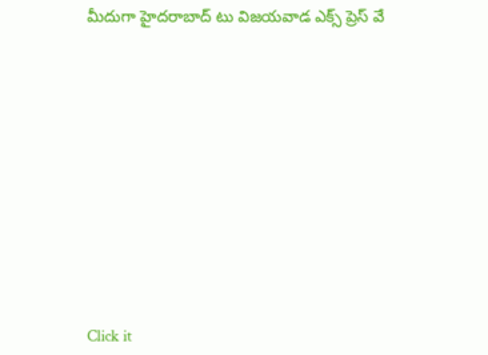మీదుగా హైదరాబాద్ టు విజయవాడ ఎక్స్ ప్రెస్ వే












Click it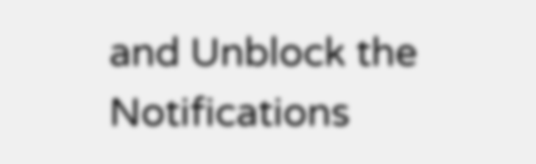and Unblock the Notifications